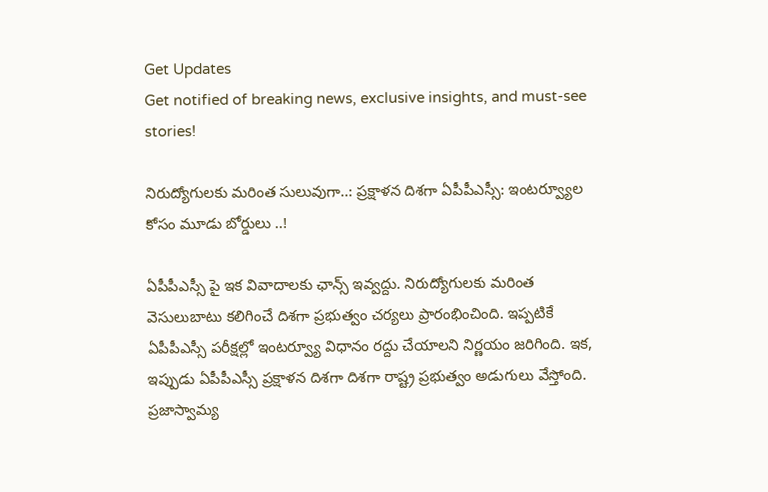Get Updates
Get notified of breaking news, exclusive insights, and must-see stories!

నిరుద్యోగులకు మరింత సులువుగా..: ప్రక్షాళన దిశగా ఏపీపీఎస్సీ: ఇంటర్వ్యూల కోసం మూడు బోర్డులు ..!

ఏపీపీఎస్సీ పై ఇక వివాదాలకు ఛాన్స్ ఇవ్వద్దు. నిరుద్యోగులకు మరింత వెసులుబాటు కలిగించే దిశగా ప్రభుత్వం చర్యలు ప్రారంభించింది. ఇప్పటికే ఏపీపీఎస్సీ పరీక్షల్లో ఇంటర్వ్యూ విధానం రద్దు చేయాలని నిర్ణయం జరిగింది. ఇక, ఇప్పుడు ఏపీపీఎస్సీ ప్రక్షాళన దిశగా దిశగా రాష్ట్ర ప్రభుత్వం అడుగులు వేస్తోంది. ప్రజాస్వామ్య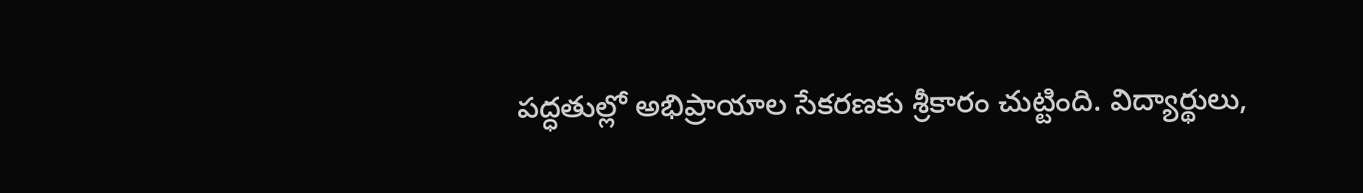పద్ధతుల్లో అభిప్రాయాల సేకరణకు శ్రీకారం చుట్టింది. విద్యార్థులు,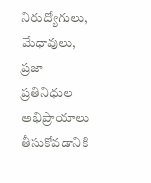నిరుద్యోగులు, మేధావులు, ప్రజా ప్రతినిధుల అభిప్రాయాలు తీసుకోవడానికి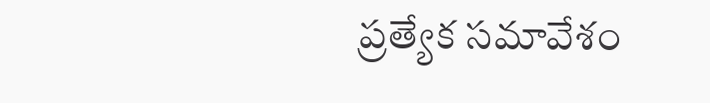ప్రత్యేక సమావేశం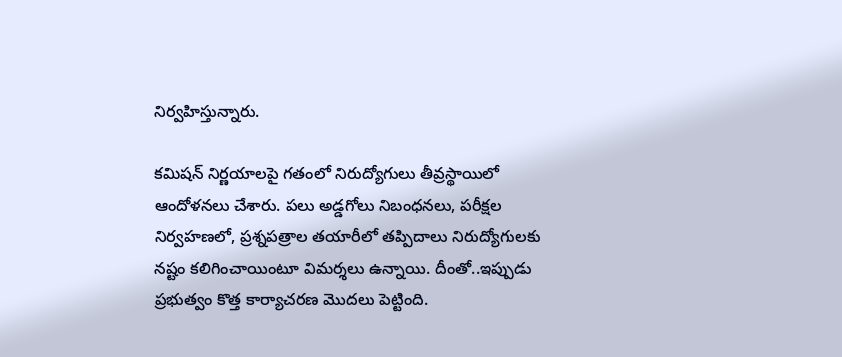నిర్వహిస్తున్నారు.

కమిషన్‌ నిర్ణయాలపై గతంలో నిరుద్యోగులు తీవ్రస్థాయిలో ఆందోళనలు చేశారు. పలు అడ్డగోలు నిబంధనలు, పరీక్షల నిర్వహణలో, ప్రశ్నపత్రాల తయారీలో తప్పిదాలు నిరుద్యోగులకు నష్టం కలిగించాయింటూ విమర్శలు ఉన్నాయి. దీంతో..ఇప్పుడు ప్రభుత్వం కొత్త కార్యాచరణ మొదలు పెట్టింది.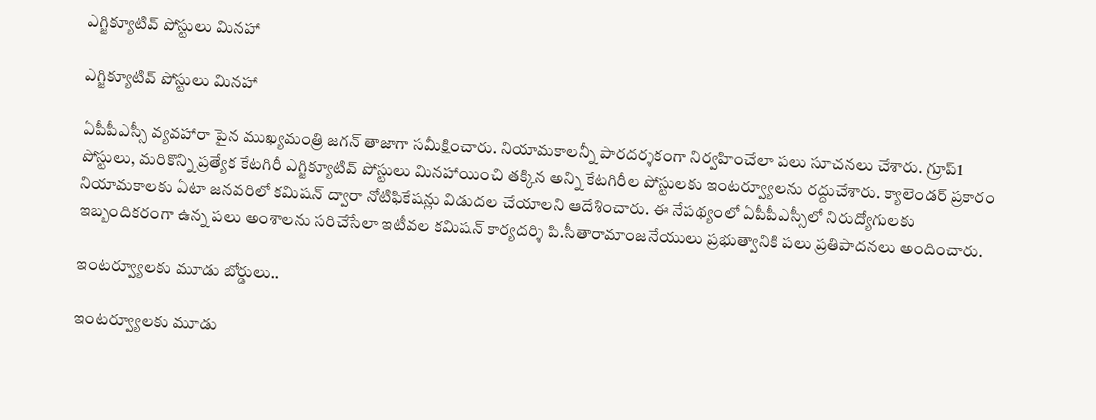ఎగ్జిక్యూటివ్‌ పోస్టులు మినహా

ఎగ్జిక్యూటివ్‌ పోస్టులు మినహా

ఏపీపీఎస్సీ వ్యవహారా పైన ముఖ్యమంత్రి జగన్ తాజాగా సమీక్షించారు. నియామకాలన్నీ పారదర్శకంగా నిర్వహించేలా పలు సూచనలు చేశారు. గ్రూప్‌1 పోస్టులు, మరికొన్ని ప్రత్యేక కేటగిరీ ఎగ్జిక్యూటివ్‌ పోస్టులు మినహాయించి తక్కిన అన్ని కేటగిరీల పోస్టులకు ఇంటర్వ్యూలను రద్దుచేశారు. క్యాలెండర్‌ ప్రకారం నియామకాలకు ఏటా జనవరిలో కమిషన్‌ ద్వారా నోటిఫికేషన్లు విడుదల చేయాలని ఆదేశించారు. ఈ నేపథ్యంలో ఏపీపీఎస్సీలో నిరుద్యోగులకు ఇబ్బందికరంగా ఉన్న పలు అంశాలను సరిచేసేలా ఇటీవల కమిషన్‌ కార్యదర్శి పి.సీతారామాంజనేయులు ప్రభుత్వానికి పలు ప్రతిపాదనలు అందించారు.

ఇంటర్వ్యూలకు మూడు బోర్డులు..

ఇంటర్వ్యూలకు మూడు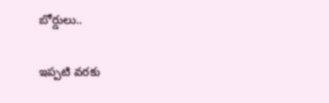బోర్డులు..

ఇప్పటి వరకు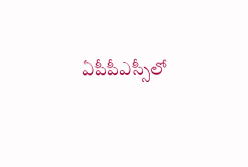ఏపీపీఎస్సీలో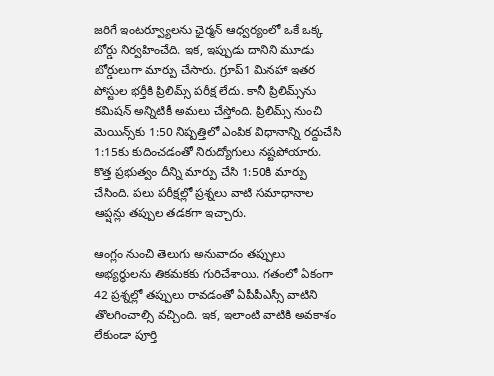జరిగే ఇంటర్వ్యూలను ఛైర్మన్ ఆధ్వర్యంలో ఒకే ఒక్క బోర్డు నిర్వహించేది. ఇక, ఇప్పుడు దానిని మూడు బోర్డులుగా మార్పు చేసారు. గ్రూప్‌1 మినహా ఇతర పోస్టుల భర్తీకి ప్రిలిమ్స్‌ పరీక్ష లేదు. కానీ ప్రిలిమ్స్‌ను కమిషన్‌ అన్నిటికీ అమలు చేస్తోంది. ప్రిలిమ్స్‌ నుంచి మెయిన్స్‌కు 1:50 నిష్పత్తిలో ఎంపిక విధానాన్ని రద్దుచేసి 1:15కు కుదించడంతో నిరుద్యోగులు నష్టపోయారు. కొత్త ప్రభుత్వం దీన్ని మార్పు చేసి 1:50కి మార్పు చేసింది. పలు పరీక్షల్లో ప్రశ్నలు వాటి సమాధానాల ఆప్షన్లు తప్పుల తడకగా ఇచ్చారు.

ఆంగ్లం నుంచి తెలుగు అనువాదం తప్పులు అభ్యర్థులను తికమకకు గురిచేశాయి. గతంలో ఏకంగా 42 ప్రశ్నల్లో తప్పులు రావడంతో ఏపీపీఎస్సీ వాటిని తొలగించాల్సి వచ్చింది. ఇక, ఇలాంటి వాటికి అవకాశం లేకుండా పూర్తి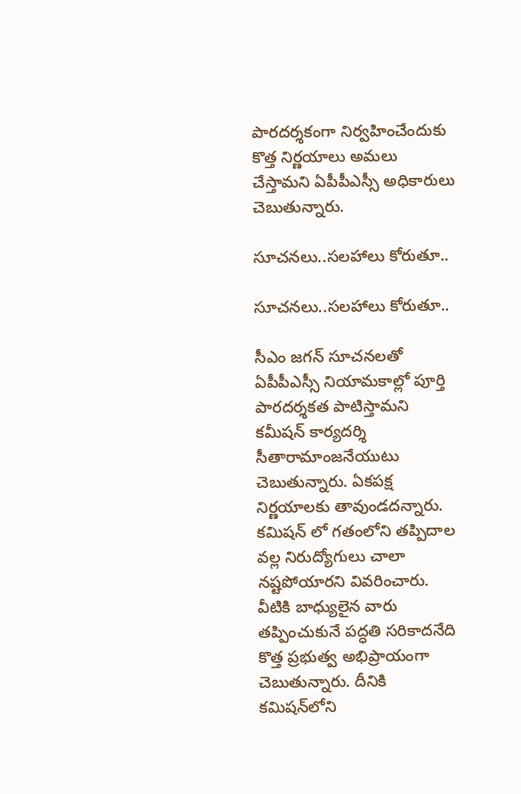పారదర్శకంగా నిర్వహించేందుకు కొత్త నిర్ణయాలు అమలు చేస్తామని ఏపీపీఎస్సీ అధికారులు చెబుతున్నారు.

సూచనలు..సలహాలు కోరుతూ..

సూచనలు..సలహాలు కోరుతూ..

సీఎం జగన్ సూచనలతో ఏపీపీఎస్సీ నియామకాల్లో పూర్తి పారదర్శకత పాటిస్తామని కమీషన్ కార్యదర్శి సీతారామాంజనేయుటు చెబుతున్నారు. ఏకపక్ష నిర్ణయాలకు తావుండదన్నారు. కమిషన్ లో గతంలోని తప్పిదాల వల్ల నిరుద్యోగులు చాలా నష్టపోయారని వివరించారు. వీటికి బాధ్యులైన వారు తప్పించుకునే పద్ధతి సరికాదనేది కొత్త ప్రభుత్వ అభిప్రాయంగా చెబుతున్నారు. దీనికి కమిషన్‌లోని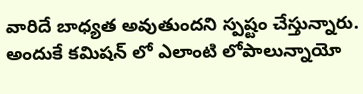వారిదే బాధ్యత అవుతుందని స్పష్టం చేస్తున్నారు. అందుకే కమిషన్ లో ఎలాంటి లోపాలున్నాయో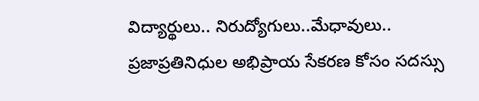విద్యార్థులు.. నిరుద్యోగులు..మేధావులు.. ప్రజాప్రతినిధుల అభిప్రాయ సేకరణ కోసం సదస్సు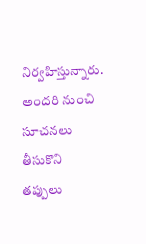నిర్వహిస్తున్నారు. అందరి నుంచి సూచనలు తీసుకొని తప్పులు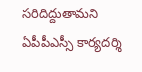సరిదిద్దుతామని ఏపీపీఎస్సీ కార్యదర్శి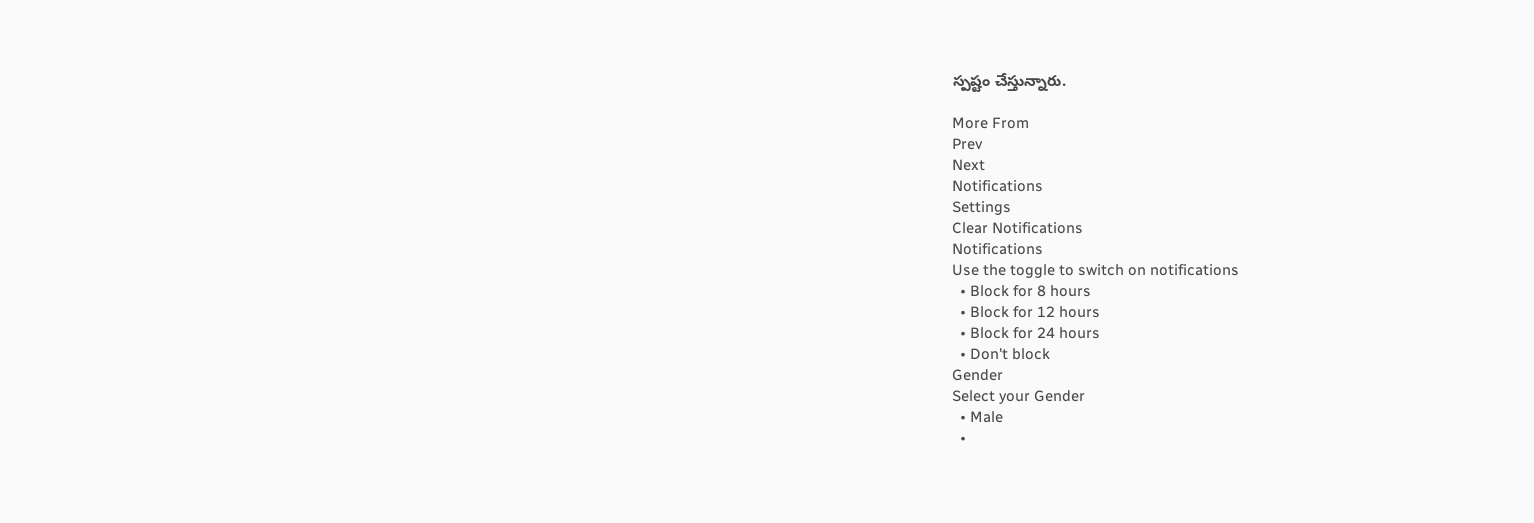స్పష్టం చేస్తున్నారు.

More From
Prev
Next
Notifications
Settings
Clear Notifications
Notifications
Use the toggle to switch on notifications
  • Block for 8 hours
  • Block for 12 hours
  • Block for 24 hours
  • Don't block
Gender
Select your Gender
  • Male
  •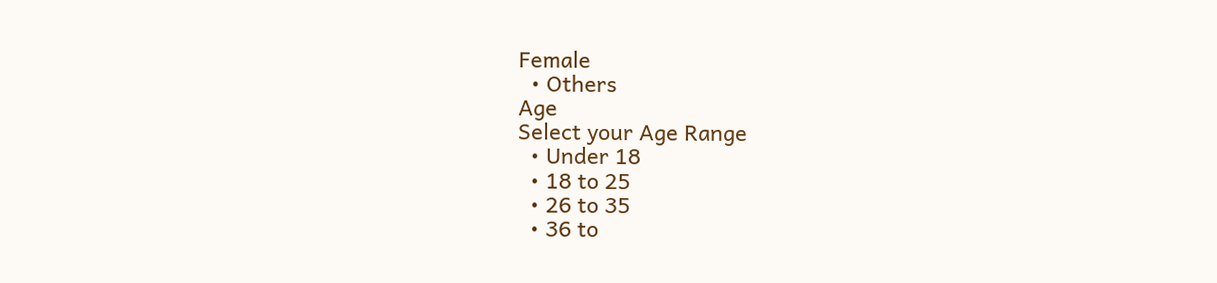Female
  • Others
Age
Select your Age Range
  • Under 18
  • 18 to 25
  • 26 to 35
  • 36 to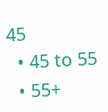45
  • 45 to 55
  • 55+